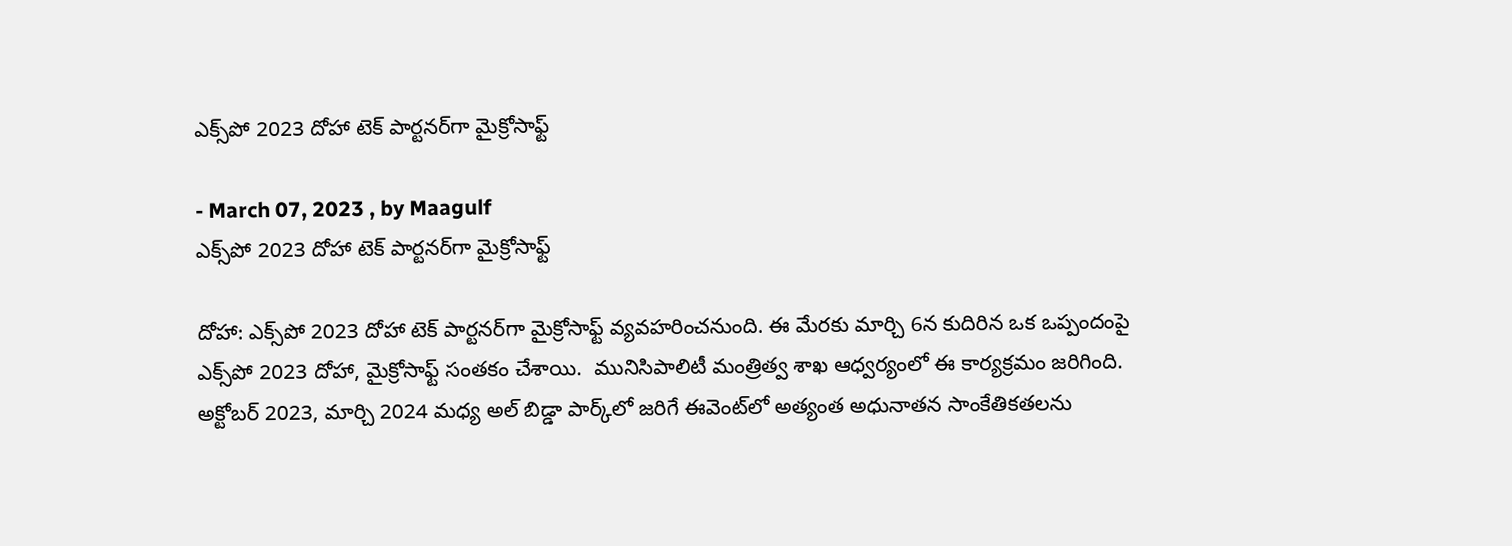ఎక్స్‌పో 2023 దోహా టెక్ పార్టనర్‌గా మైక్రోసాఫ్ట్

- March 07, 2023 , by Maagulf
ఎక్స్‌పో 2023 దోహా టెక్ పార్టనర్‌గా మైక్రోసాఫ్ట్

దోహా: ఎక్స్‌పో 2023 దోహా టెక్ పార్టనర్‌గా మైక్రోసాఫ్ట్ వ్యవహరించనుంది. ఈ మేరకు మార్చి 6న కుదిరిన ఒక ఒప్పందంపై ఎక్స్‌పో 2023 దోహా, మైక్రోసాఫ్ట్ సంతకం చేశాయి.  మునిసిపాలిటీ మంత్రిత్వ శాఖ ఆధ్వర్యంలో ఈ కార్యక్రమం జరిగింది. అక్టోబర్ 2023, మార్చి 2024 మధ్య అల్ బిడ్డా పార్క్‌లో జరిగే ఈవెంట్‌లో అత్యంత అధునాతన సాంకేతికతలను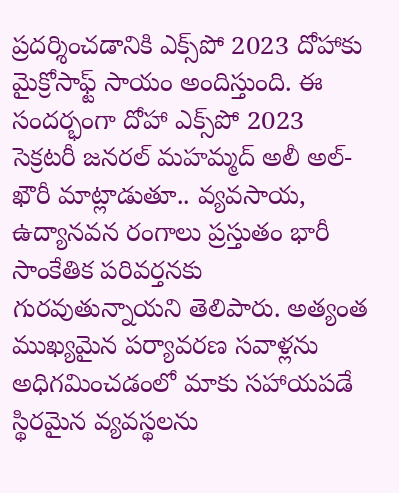ప్రదర్శించడానికి ఎక్స్‌పో 2023 దోహాకు మైక్రోసాఫ్ట్ సాయం అందిస్తుంది. ఈ సందర్భంగా దోహా ఎక్స్‌పో 2023 సెక్రటరీ జనరల్ మహమ్మద్ అలీ అల్-ఖౌరీ మాట్లాడుతూ.. వ్యవసాయ, ఉద్యానవన రంగాలు ప్రస్తుతం భారీ సాంకేతిక పరివర్తనకు గురవుతున్నాయని తెలిపారు. అత్యంత ముఖ్యమైన పర్యావరణ సవాళ్లను అధిగమించడంలో మాకు సహాయపడే స్థిరమైన వ్యవస్థలను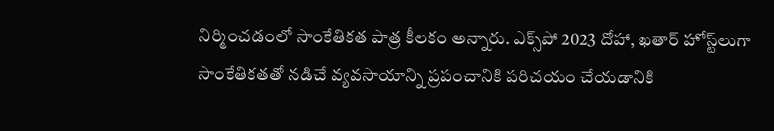నిర్మించడంలో సాంకేతికత పాత్ర కీలకం అన్నారు. ఎక్స్‌పో 2023 దోహా, ఖతార్ హోస్ట్‌లుగా సాంకేతికతతో నడిచే వ్యవసాయాన్ని ప్రపంచానికి పరిచయం చేయడానికి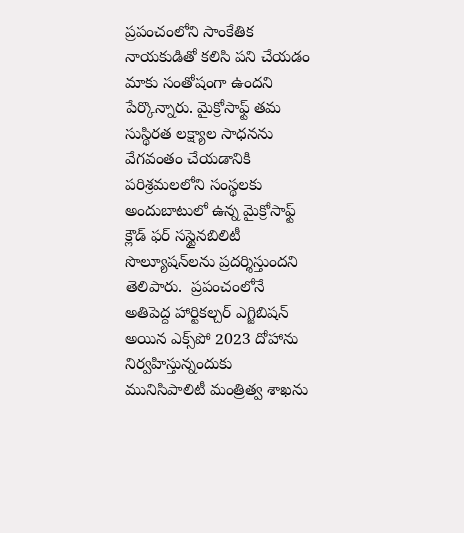ప్రపంచంలోని సాంకేతిక నాయకుడితో కలిసి పని చేయడం మాకు సంతోషంగా ఉందని పేర్కొన్నారు. మైక్రోసాఫ్ట్ తమ సుస్థిరత లక్ష్యాల సాధనను వేగవంతం చేయడానికి పరిశ్రమలలోని సంస్థలకు అందుబాటులో ఉన్న మైక్రోసాఫ్ట్ క్లౌడ్ ఫర్ సస్టైనబిలిటీ సొల్యూషన్‌లను ప్రదర్శిస్తుందని తెలిపారు.  ప్రపంచంలోనే అతిపెద్ద హార్టికల్చర్ ఎగ్జిబిషన్ అయిన ఎక్స్‌పో 2023 దోహాను నిర్వహిస్తున్నందుకు మునిసిపాలిటీ మంత్రిత్వ శాఖను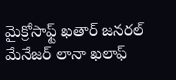మైక్రోసాఫ్ట్ ఖతార్ జనరల్ మేనేజర్ లానా ఖలాఫ్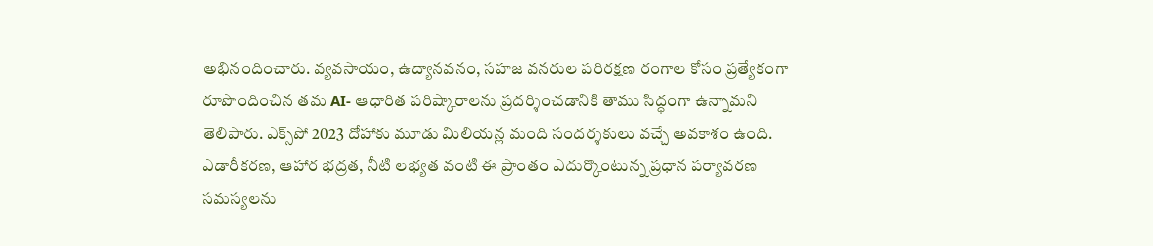అభినందించారు. వ్యవసాయం, ఉద్యానవనం, సహజ వనరుల పరిరక్షణ రంగాల కోసం ప్రత్యేకంగా రూపొందించిన తమ AI- ఆధారిత పరిష్కారాలను ప్రదర్శించడానికి తాము సిద్ధంగా ఉన్నామని తెలిపారు. ఎక్స్‌పో 2023 దోహాకు మూడు మిలియన్ల మంది సందర్శకులు వచ్చే అవకాశం ఉంది. ఎడారీకరణ, ఆహార భద్రత, నీటి లభ్యత వంటి ఈ ప్రాంతం ఎదుర్కొంటున్న ప్రధాన పర్యావరణ సమస్యలను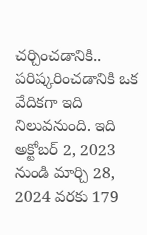చర్చించడానికి.. పరిష్కరించడానికి ఒక వేదికగా ఇది నిలువనుంది. ఇది అక్టోబర్ 2, 2023 నుండి మార్చి 28, 2024 వరకు 179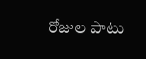రోజుల పాటు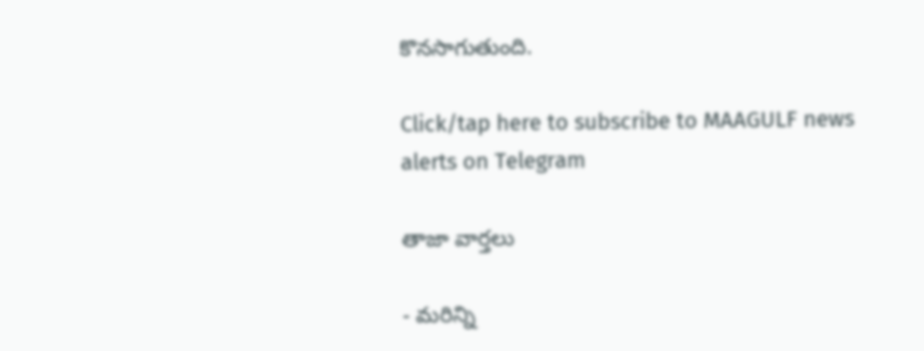కొనసాగుతుంది.

Click/tap here to subscribe to MAAGULF news alerts on Telegram

తాజా వార్తలు

- మరిన్ని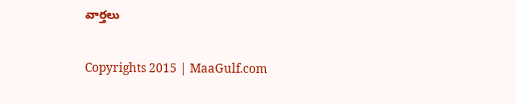వార్తలు

Copyrights 2015 | MaaGulf.com